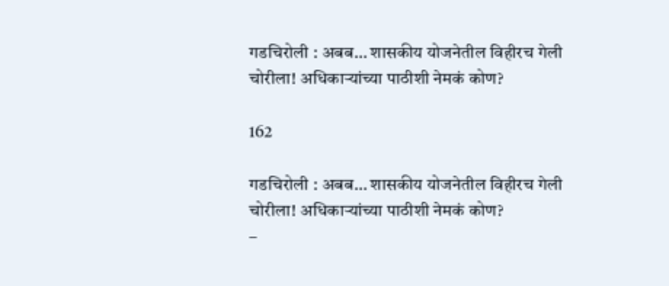गडचिरोली : अबब… शासकीय योजनेतील विहीरच गेली चोरीला! अधिकाऱ्यांच्या पाठीशी नेमकं कोण?

162

गडचिरोली : अबब… शासकीय योजनेतील विहीरच गेली चोरीला! अधिकाऱ्यांच्या पाठीशी नेमकं कोण?
–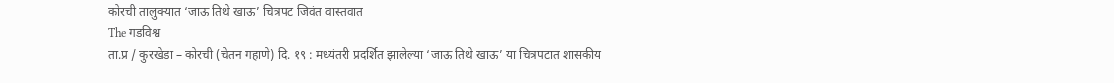कोरची तालुक्यात ‘जाऊ तिथे खाऊ’ चित्रपट जिवंत वास्तवात
The गडविश्व
ता.प्र / कुरखेडा – कोरची (चेतन गहाणे) दि. १९ : मध्यंतरी प्रदर्शित झालेल्या ‘जाऊ तिथे खाऊ’ या चित्रपटात शासकीय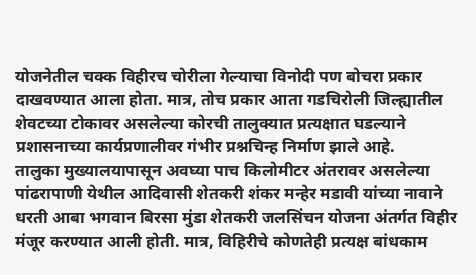योजनेतील चक्क विहीरच चोरीला गेल्याचा विनोदी पण बोचरा प्रकार दाखवण्यात आला होता. मात्र, तोच प्रकार आता गडचिरोली जिल्ह्यातील शेवटच्या टोकावर असलेल्या कोरची तालुक्यात प्रत्यक्षात घडल्याने प्रशासनाच्या कार्यप्रणालीवर गंभीर प्रश्नचिन्ह निर्माण झाले आहे.
तालुका मुख्यालयापासून अवघ्या पाच किलोमीटर अंतरावर असलेल्या पांढरापाणी येथील आदिवासी शेतकरी शंकर मन्हेर मडावी यांच्या नावाने धरती आबा भगवान बिरसा मुंडा शेतकरी जलसिंचन योजना अंतर्गत विहीर मंजूर करण्यात आली होती. मात्र, विहिरीचे कोणतेही प्रत्यक्ष बांधकाम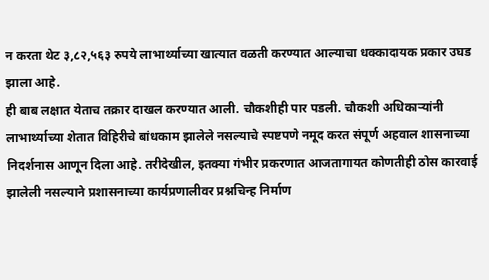न करता थेट ३,८२,५६३ रुपये लाभार्थ्याच्या खात्यात वळती करण्यात आल्याचा धक्कादायक प्रकार उघड झाला आहे.
ही बाब लक्षात येताच तक्रार दाखल करण्यात आली. चौकशीही पार पडली. चौकशी अधिकाऱ्यांनी लाभार्थ्याच्या शेतात विहिरीचे बांधकाम झालेले नसल्याचे स्पष्टपणे नमूद करत संपूर्ण अहवाल शासनाच्या निदर्शनास आणून दिला आहे. तरीदेखील, इतक्या गंभीर प्रकरणात आजतागायत कोणतीही ठोस कारवाई झालेली नसल्याने प्रशासनाच्या कार्यप्रणालीवर प्रश्नचिन्ह निर्माण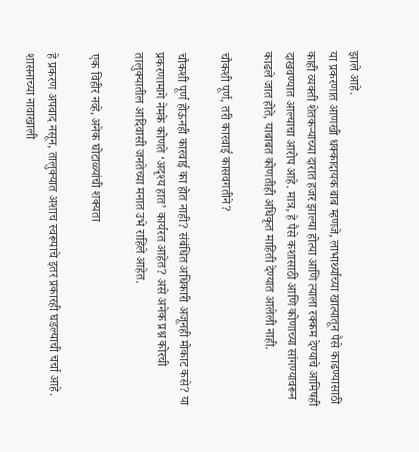झाले आहे.
या प्रकरणात आणखी धक्कादायक बाब म्हणजे, लाभार्थ्याच्या खात्यातून पैसे काढण्यासाठी काही व्यक्ती शेतकऱ्याच्या दारात हजर झाल्या होत्या आणि त्याला रक्कम देण्याचे आमिषही दाखवण्यात आल्याचा आरोप आहे. मात्र, हे पैसे कशासाठी आणि कोणाच्या सांगण्यावरून काढले जात होते, याबाबत कोणतीही अधिकृत माहिती देण्यात आलेली नाही.

चौकशी पूर्ण, तरी कारवाई कासवगतीने?

चौकशी पूर्ण होऊनही कारवाई का होत नाही? संबंधित अधिकारी अजूनही मोकाट कसे? या प्रकरणामागे नेमके कोणते ‘अदृश्य हात’ कार्यरत आहेत? असे अनेक प्रश्न कोरची तालुक्यातील आदिवासी जनतेच्या मनात उभे राहिले आहेत.

एक विहीर नव्हे, अनेक घोटाळ्यांची शक्यता

हे प्रकरण अपवाद नसून, तालुक्यात अशाच स्वरूपाचे इतर प्रकारही घडल्याची चर्चा आहे. शासनाच्या नावाखाली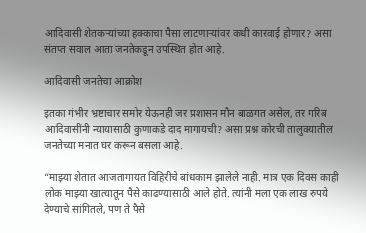आदिवासी शेतकऱ्यांच्या हक्काचा पैसा लाटणाऱ्यांवर कधी कारवाई होणार? असा संतप्त सवाल आता जनतेकडून उपस्थित होत आहे.

आदिवासी जनतेचा आक्रोश

इतका गंभीर भ्रष्टाचार समोर येऊनही जर प्रशासन मौन बाळगत असेल, तर गरिब आदिवासींनी न्यायासाठी कुणाकडे दाद मागायची? असा प्रश्न कोरची तालुक्यातील जनतेच्या मनात घर करून बसला आहे.

“माझ्या शेतात आजतागायत विहिरीचे बांधकाम झालेले नाही. मात्र एक दिवस काही लोक माझ्या खात्यातून पैसे काढण्यासाठी आले होते. त्यांनी मला एक लाख रुपये देण्याचे सांगितले, पण ते पैसे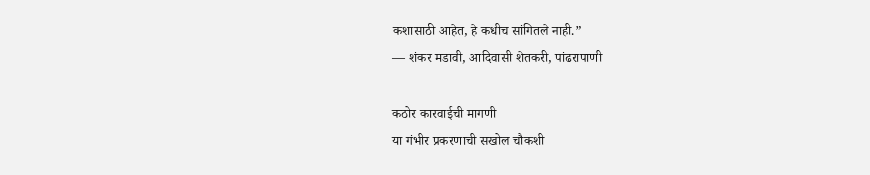कशासाठी आहेत, हे कधीच सांगितले नाही.”
— शंकर मडावी, आदिवासी शेतकरी, पांढरापाणी

कठोर कारवाईची मागणी
या गंभीर प्रकरणाची सखोल चौकशी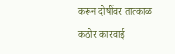करून दोषींवर तात्काळ कठोर कारवाई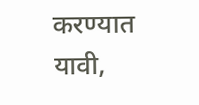करण्यात यावी,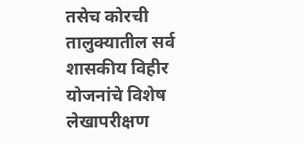तसेच कोरची तालुक्यातील सर्व शासकीय विहीर योजनांचे विशेष लेखापरीक्षण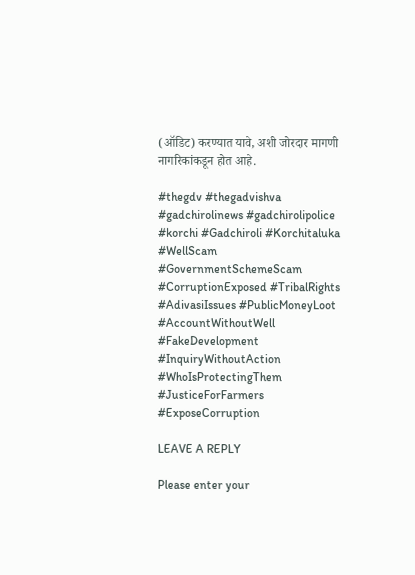(ऑडिट) करण्यात यावे, अशी जोरदार मागणी नागरिकांकडून होत आहे.

#thegdv #thegadvishva #gadchirolinews #gadchirolipolice #korchi #Gadchiroli #Korchitaluka #WellScam #GovernmentSchemeScam #CorruptionExposed #TribalRights #AdivasiIssues #PublicMoneyLoot #AccountWithoutWell #FakeDevelopment #InquiryWithoutAction #WhoIsProtectingThem #JusticeForFarmers #ExposeCorruption

LEAVE A REPLY

Please enter your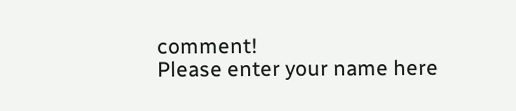comment!
Please enter your name here